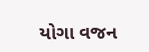યોગા વજન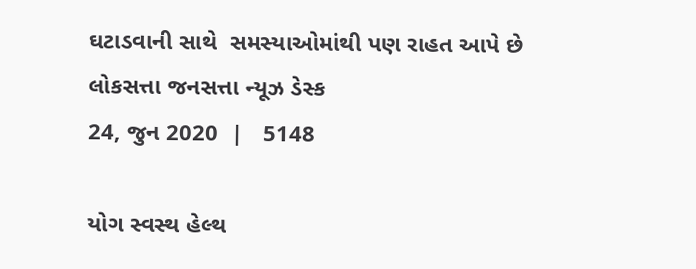ઘટાડવાની સાથે  સમસ્યાઓમાંથી પણ રાહત આપે છે
લોકસત્તા જનસત્તા ન્યૂઝ ડેસ્ક
24, જુન 2020  |   5148

યોગ સ્વસ્થ હેલ્થ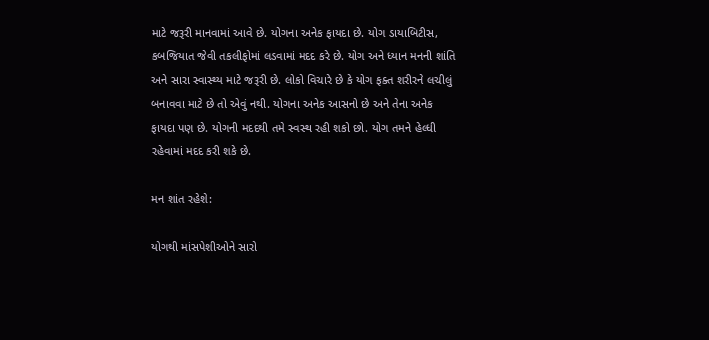માટે જરૂરી માનવામાં આવે છે. યોગના અનેક ફાયદા છે. યોગ ડાયાબિટીસ, કબજિયાત જેવી તકલીફોમાં લડવામાં મદદ કરે છે. યોગ અને ધ્યાન મનની શાંતિ અને સારા સ્વાસ્થ્ય માટે જરૂરી છે. લોકો વિચારે છે કે યોગ ફક્ત શરીરને લચીલું બનાવવા માટે છે તો એવું નથી. યોગના અનેક આસનો છે અને તેના અનેક ફાયદા પણ છે. યોગની મદદથી તમે સ્વસ્થ રહી શકો છો. યોગ તમને હેલ્ધી રહેવામાં મદદ કરી શકે છે.

મન શાંત રહેશે:

યોગથી માંસપેશીઓને સારો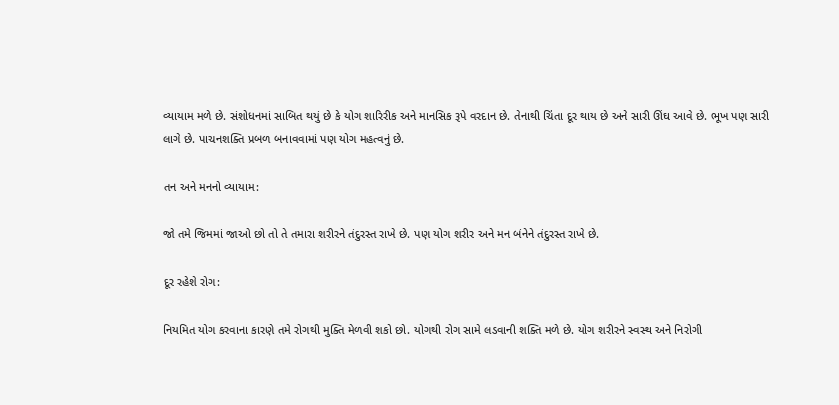વ્યાયામ મળે છે. સંશોધનમાં સાબિત થયું છે કે યોગ શારિરીક અને માનસિક રૂપે વરદાન છે. તેનાથી ચિંતા દૂર થાય છે અને સારી ઊંઘ આવે છે. ભૂખ પણ સારી લાગે છે. પાચનશક્તિ પ્રબળ બનાવવામાં પણ યોગ મહત્વનું છે.

તન અને મનનો વ્યાયામ:

જો તમે જિમમાં જાઓ છો તો તે તમારા શરીરને તંદુરસ્ત રાખે છે. પણ યોગ શરીર અને મન બંનેને તંદુરસ્ત રાખે છે.

દૂર રહેશે રોગ:

નિયમિત યોગ કરવાના કારણે તમે રોગથી મુક્તિ મેળવી શકો છો. યોગથી રોગ સામે લડવાની શક્તિ મળે છે. યોગ શરીરને સ્વસ્થ અને નિરોગી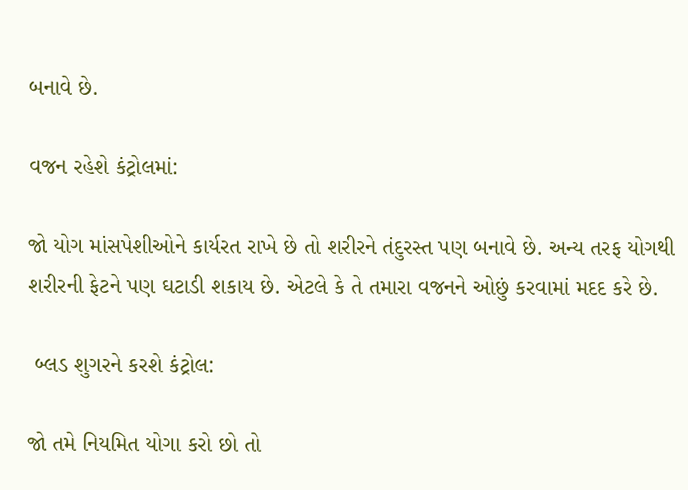બનાવે છે.

વજન રહેશે કંટ્રોલમાં:

જો યોગ માંસપેશીઓને કાર્યરત રાખે છે તો શરીરને તંદુરસ્ત પણ બનાવે છે. અન્ય તરફ યોગથી શરીરની ફેટને પણ ઘટાડી શકાય છે. એટલે કે તે તમારા વજનને ઓછું કરવામાં મદદ કરે છે.

 બ્લડ શુગરને કરશે કંટ્રોલ:

જો તમે નિયમિત યોગા કરો છો તો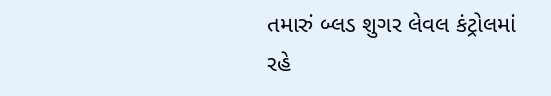તમારું બ્લડ શુગર લેવલ કંટ્રોલમાં રહે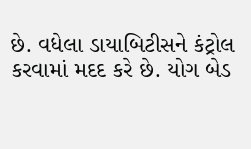છે. વધેલા ડાયાબિટીસને કંટ્રોલ કરવામાં મદદ કરે છે. યોગ બેડ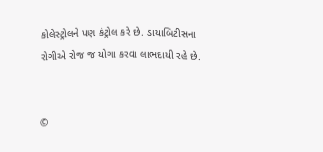કોલેસ્ટ્રોલને પણ કંટ્રોલ કરે છે. ડાયાબિટીસના રોગીએ રોજ જ યોગા કરવા લાભદાયી રહે છે.


©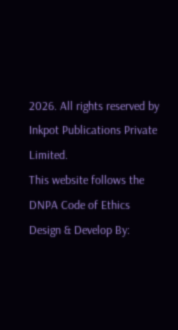2026. All rights reserved by Inkpot Publications Private Limited.
This website follows the DNPA Code of Ethics
Design & Develop By: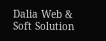Dalia Web & Soft Solution